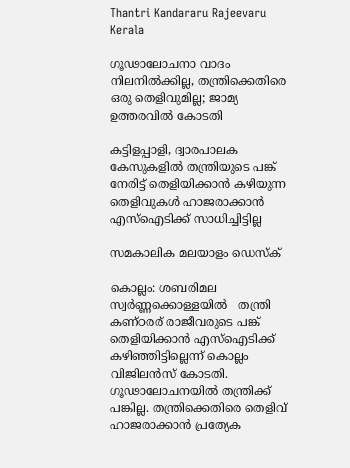Thantri Kandararu Rajeevaru
Kerala

ഗൂഢാലോചനാ വാദം നിലനില്‍ക്കില്ല, തന്ത്രിക്കെതിരെ ഒരു തെളിവുമില്ല; ജാമ്യ ഉത്തരവില്‍ കോടതി

കട്ടിളപ്പാളി, ദ്വാരപാലക കേസുകളില്‍ തന്ത്രിയുടെ പങ്ക് നേരിട്ട് തെളിയിക്കാന്‍ കഴിയുന്ന തെളിവുകള്‍ ഹാജരാക്കാന്‍ എസ്‌ഐടിക്ക് സാധിച്ചിട്ടില്ല

സമകാലിക മലയാളം ഡെസ്ക്

കൊല്ലം: ശബരിമല സ്വര്‍ണ്ണക്കൊള്ളയില്‍   തന്ത്രി കണ്ഠരര് രാജീവരുടെ പങ്ക് തെളിയിക്കാന്‍ എസ്‌ഐടിക്ക് കഴിഞ്ഞിട്ടില്ലെന്ന് കൊല്ലം വിജിലന്‍സ് കോടതി. ഗൂഢാലോചനയില്‍ തന്ത്രിക്ക് പങ്കില്ല. തന്ത്രിക്കെതിരെ തെളിവ് ഹാജരാക്കാന്‍ പ്രത്യേക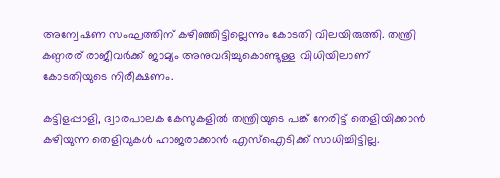അന്വേഷണ സംഘത്തിന് കഴിഞ്ഞിട്ടില്ലെന്നും കോടതി വിലയിരുത്തി. തന്ത്രി കണ്ഠരര് രാജീവര്‍ക്ക് ജാമ്യം അനുവദിച്ചുകൊണ്ടുള്ള വിധിയിലാണ് കോടതിയുടെ നിരീക്ഷണം.

കട്ടിളപ്പാളി, ദ്വാരപാലക കേസുകളില്‍ തന്ത്രിയുടെ പങ്ക് നേരിട്ട് തെളിയിക്കാന്‍ കഴിയുന്ന തെളിവുകള്‍ ഹാജരാക്കാന്‍ എസ്‌ഐടിക്ക് സാധിച്ചിട്ടില്ല.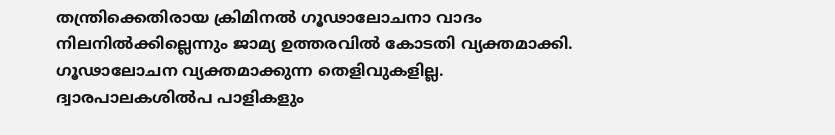തന്ത്രിക്കെതിരായ ക്രിമിനല്‍ ഗൂഢാലോചനാ വാദം നിലനില്‍ക്കില്ലെന്നും ജാമ്യ ഉത്തരവില്‍ കോടതി വ്യക്തമാക്കി. ഗൂഢാലോചന വ്യക്തമാക്കുന്ന തെളിവുകളില്ല. ദ്വാരപാലകശില്‍പ പാളികളും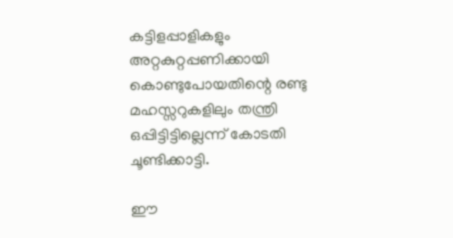കട്ടിളപ്പാളികളും അറ്റകുറ്റപ്പണിക്കായി കൊണ്ടുപോയതിന്റെ രണ്ടു മഹസ്സറുകളിലും തന്ത്രി ഒപ്പിട്ടിട്ടില്ലെന്ന് കോടതി ചൂണ്ടിക്കാട്ടി.

ഈ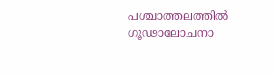പശ്ചാത്തലത്തില്‍ ഗൂഢാലോചനാ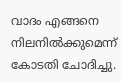വാദം എങ്ങനെ നിലനില്‍ക്കുമെന്ന് കോടതി ചോദിച്ചു.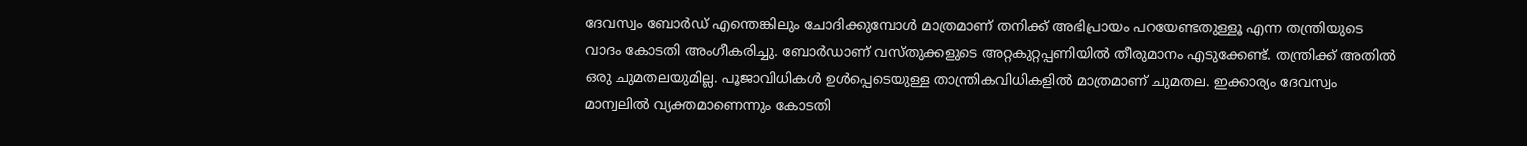ദേവസ്വം ബോര്‍ഡ് എന്തെങ്കിലും ചോദിക്കുമ്പോള്‍ മാത്രമാണ് തനിക്ക് അഭിപ്രായം പറയേണ്ടതുള്ളൂ എന്ന തന്ത്രിയുടെ വാദം കോടതി അംഗീകരിച്ചു. ബോര്‍ഡാണ് വസ്തുക്കളുടെ അറ്റകുറ്റപ്പണിയില്‍ തീരുമാനം എടുക്കേണ്ട്. തന്ത്രിക്ക് അതില്‍ ഒരു ചുമതലയുമില്ല. പൂജാവിധികള്‍ ഉള്‍പ്പെടെയുള്ള താന്ത്രികവിധികളില്‍ മാത്രമാണ് ചുമതല. ഇക്കാര്യം ദേവസ്വം മാന്വലില്‍ വ്യക്തമാണെന്നും കോടതി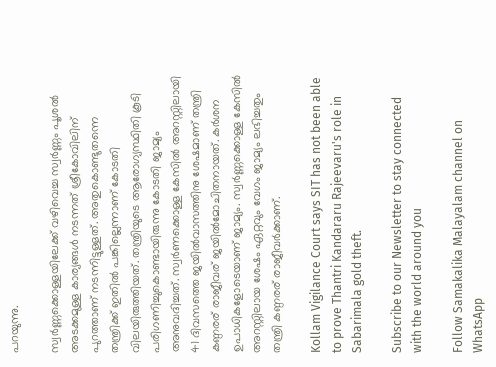പറയുന്നു.

സ്വര്‍ണ്ണക്കൊള്ളയിലേക്ക് വഴിവെച്ച സ്വര്‍ണ്ണം പൂശല്‍ അടക്കമുള്ള കാര്യങ്ങള്‍ നടന്നത് ശ്രീകോവിലിന് പുറത്താണ് നടന്നിട്ടുള്ളത്. അതുകൊണ്ടുതന്നെ തന്ത്രിക്ക് ഇതില്‍ പങ്കില്ലെന്നാണ് കോടതി വിലയിരുത്തിയത്. തന്ത്രിയുടെ ആരോഗ്യസ്ഥിതി കൂടി പരിഗണിച്ചുകൊണ്ടായിരുന്നു കോടതി ജാമ്യം അനുവദിച്ചത്. സ്വര്‍ണക്കൊള്ള കേസില്‍ അറസ്റ്റിലായി 41 ദിവസത്തെ ജയില്‍വാസത്തിനു ശേഷമാണ് തന്ത്രി കണ്ഠരര് രാജീവര് ജയില്‍മോചിതനായത്. കര്‍ശന ഉപാധികളോടെയാണ് ജാമ്യം. സ്വര്‍ണ്ണക്കൊള്ള കേസില്‍ അറസ്റ്റിലായ ശേഷം ഏറ്റവും വേഗം ജാമ്യം ലഭിച്ചതും തന്ത്രി കണ്ഠരര് രാജീവര്‍ക്കാണ്.

Kollam Vigilance Court says SIT has not been able to prove Thantri Kandararu Rajeevaru's role in Sabarimala gold theft.

Subscribe to our Newsletter to stay connected with the world around you

Follow Samakalika Malayalam channel on WhatsApp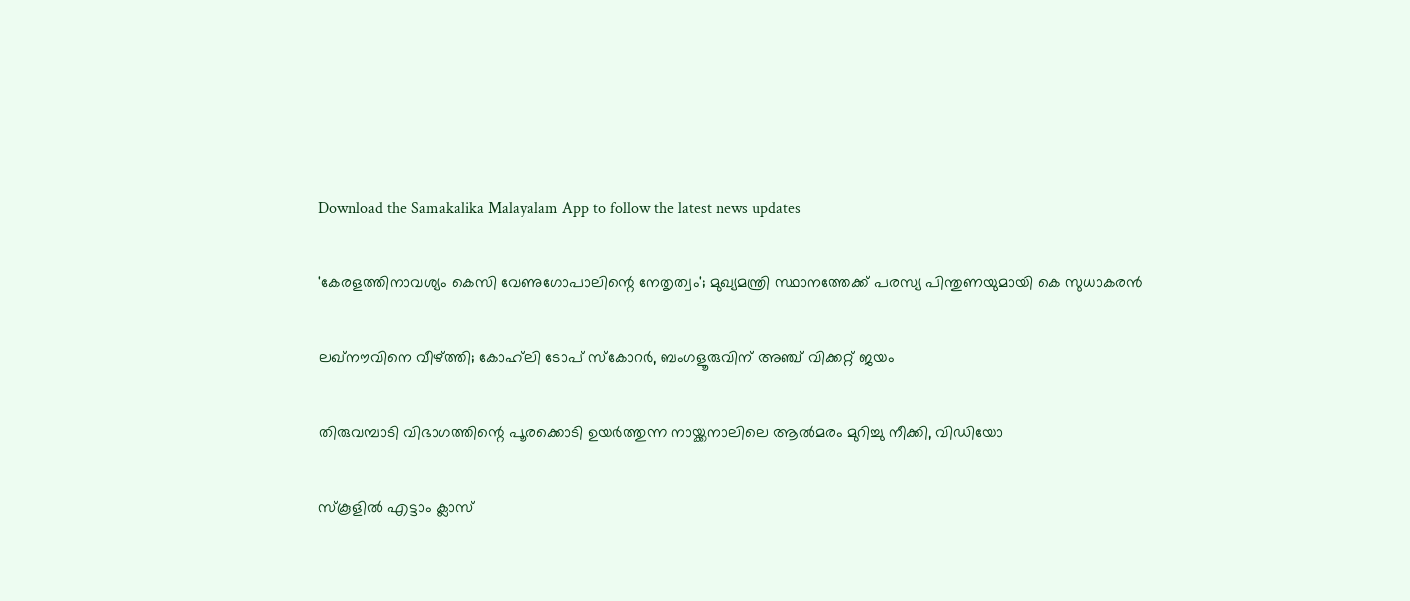Download the Samakalika Malayalam App to follow the latest news updates

'കേരളത്തിനാവശ്യം കെസി വേണുഗോപാലിന്റെ നേതൃത്വം'; മുഖ്യമന്ത്രി സ്ഥാനത്തേക്ക് പരസ്യ പിന്തുണയുമായി കെ സുധാകരന്‍

ലഖ്‌നൗവിനെ വീഴ്ത്തി; കോഹ്‌ലി ടോപ് സ്‌കോറര്‍, ബംഗളൂരുവിന് അഞ്ച് വിക്കറ്റ് ജയം

തിരുവമ്പാടി വിഭാഗത്തിന്റെ പൂരക്കൊടി ഉയര്‍ത്തുന്ന നായ്ക്കനാലിലെ ആല്‍മരം മുറിച്ചു നീക്കി, വിഡിയോ

സ്‌കൂളില്‍ എട്ടാം ക്ലാസ്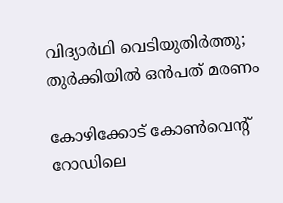വിദ്യാര്‍ഥി വെടിയുതിര്‍ത്തു; തുര്‍ക്കിയില്‍ ഒന്‍പത് മരണം

കോഴിക്കോട് കോണ്‍വെന്റ് റോഡിലെ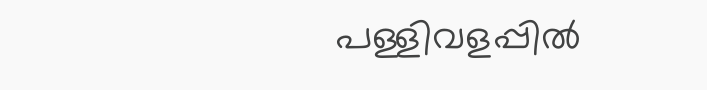പള്ളിവളപ്പില്‍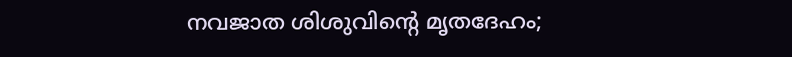നവജാത ശിശുവിന്റെ മൃതദേഹം;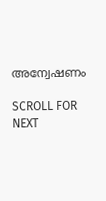അന്വേഷണം

SCROLL FOR NEXT